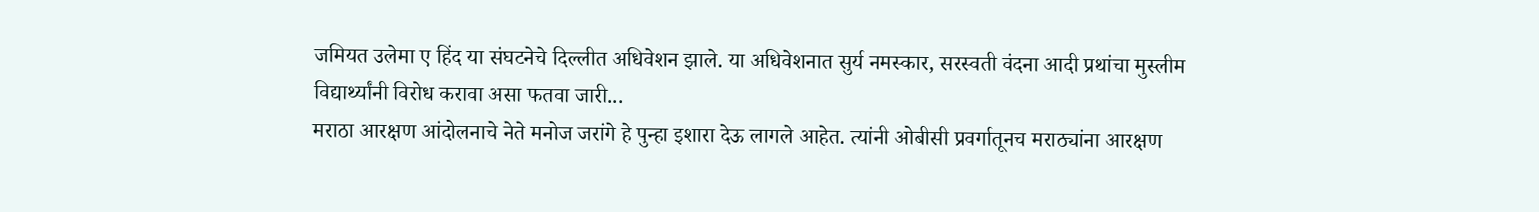जमियत उलेमा ए हिंद या संघटनेचे दिल्लीत अधिवेशन झाले. या अधिवेशनात सुर्य नमस्कार, सरस्वती वंदना आदी प्रथांचा मुस्लीम विद्यार्थ्यांनी विरोध करावा असा फतवा जारी...
मराठा आरक्षण आंदोलनाचे नेते मनोज जरांगे हे पुन्हा इशारा देऊ लागले आहेत. त्यांनी ओबीसी प्रवर्गातूनच मराठ्यांना आरक्षण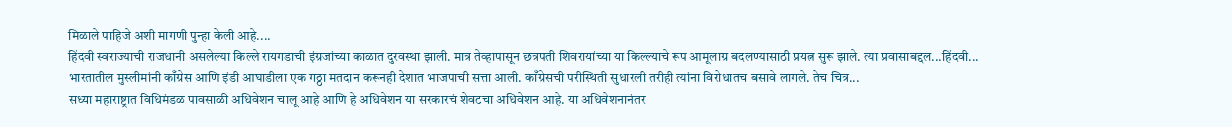मिळाले पाहिजे अशी मागणी पुन्हा केली आहे....
हिंदवी स्वराज्याची राजधानी असलेल्या किल्ले रायगडाची इंग्रजांच्या काळात दुरवस्था झाली. मात्र तेव्हापासून छत्रपती शिवरायांच्या या किल्ल्याचे रूप आमूलाग्र बदलण्यासाठी प्रयत्न सुरू झाले. त्या प्रवासाबद्दल...हिंदवी...
भारतातील मुस्लीमांनी काँग्रेस आणि इंडी आघाडीला एक गठ्ठा मतदान करूनही देशात भाजपाची सत्ता आली. काँग्रेसची परीस्थिती सुधारली तरीही त्यांना विरोधातच बसावे लागले. तेच चित्र...
सध्या महाराष्ट्रात विधिमंडळ पावसाळी अधिवेशन चालू आहे आणि हे अधिवेशन या सरकारचं शेवटचा अधिवेशन आहे. या अधिवेशनानंतर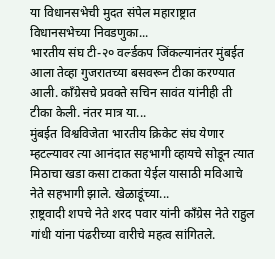या विधानसभेची मुदत संपेल महाराष्ट्रात विधानसभेच्या निवडणुका...
भारतीय संघ टी-२० वर्ल्डकप जिंकल्यानंतर मुंबईत आला तेव्हा गुजरातच्या बसवरून टीका करण्यात आली. काँग्रेसचे प्रवक्ते सचिन सावंत यांनीही ती टीका केली. नंतर मात्र या...
मुंबईत विश्वविजेता भारतीय क्रिकेट संघ येणार म्हटल्यावर त्या आनंदात सहभागी व्हायचे सोडून त्यात मिठाचा खडा कसा टाकता येईल यासाठी मविआचे नेते सहभागी झाले. खेळाडूंच्या...
ऱाष्ट्रवादी शपचे नेते शरद पवार यांनी काँग्रेस नेते राहुल गांधी यांना पंढरीच्या वारीचे महत्व सांगितले.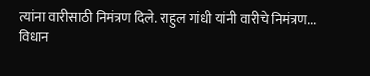त्यांना वारीसाठी निमंत्रण दिले. राहुल गांधी यांनी वारीचे निमंत्रण...
विधान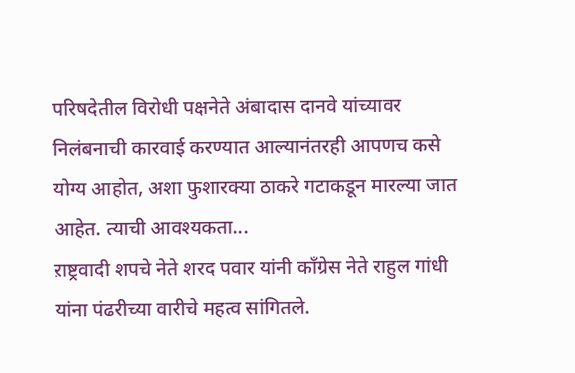परिषदेतील विरोधी पक्षनेते अंबादास दानवे यांच्यावर निलंबनाची कारवाई करण्यात आल्यानंतरही आपणच कसे योग्य आहोत, अशा फुशारक्या ठाकरे गटाकडून मारल्या जात आहेत. त्याची आवश्यकता...
ऱाष्ट्रवादी शपचे नेते शरद पवार यांनी काँग्रेस नेते राहुल गांधी यांना पंढरीच्या वारीचे महत्व सांगितले.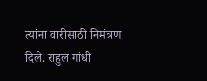त्यांना वारीसाठी निमंत्रण दिले. राहुल गांधी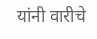यांनी वारीचे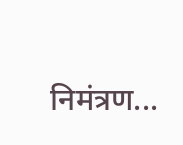निमंत्रण...